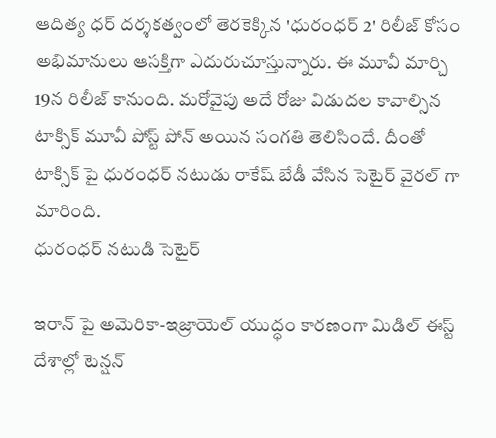ఆదిత్య ధర్ దర్శకత్వంలో తెరకెక్కిన 'ధురంధర్ 2' రిలీజ్ కోసం అభిమానులు ఆసక్తిగా ఎదురుచూస్తున్నారు. ఈ మూవీ మార్చి 19న రిలీజ్ కానుంది. మరోవైపు అదే రోజు విడుదల కావాల్సిన టాక్సిక్ మూవీ పోస్ట్ పోన్ అయిన సంగతి తెలిసిందే. దీంతో టాక్సిక్ పై ధురంధర్ నటుడు రాకేష్ బేడీ వేసిన సెటైర్ వైరల్ గా మారింది.
ధురంధర్ నటుడి సెటైర్

ఇరాన్ పై అమెరికా-ఇజ్రాయెల్ యుద్ధం కారణంగా మిడిల్ ఈస్ట్ దేశాల్లో టెన్షన్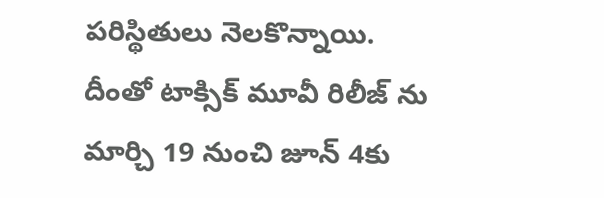పరిస్థితులు నెలకొన్నాయి. దీంతో టాక్సిక్ మూవీ రిలీజ్ ను మార్చి 19 నుంచి జూన్ 4కు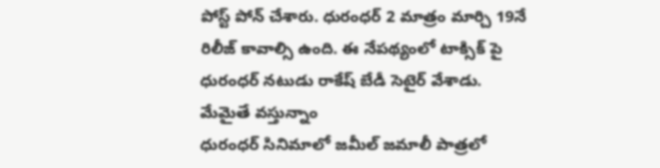పోస్ట్ పోన్ చేశారు. ధురంధర్ 2 మాత్రం మార్చి 19నే రిలీజ్ కావాల్సి ఉంది. ఈ నేపథ్యంలో టాక్సిక్ పై ధురంధర్ నటుడు రాకేష్ బేడీ సెటైర్ వేశాడు.
మేమైతే వస్తున్నాం
ధురంధర్ సినిమాలో జమీల్ జమాలీ పాత్రలో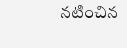నటించిన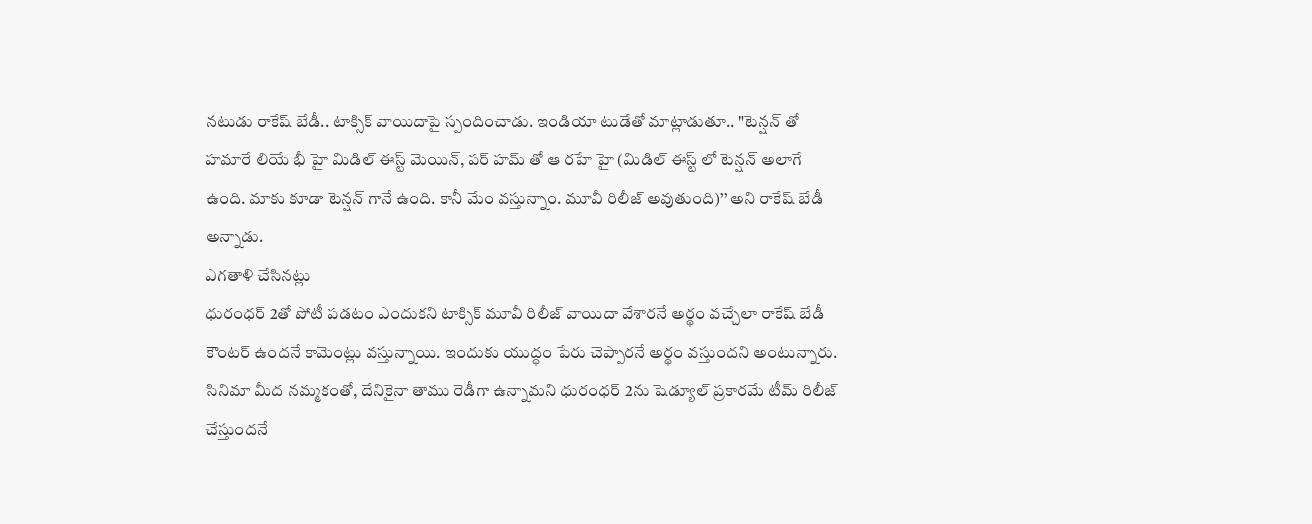నటుడు రాకేష్ బేడీ.. టాక్సిక్ వాయిదాపై స్పందించాడు. ఇండియా టుడేతో మాట్లాడుతూ.. "టెన్షన్ తో హమారే లియే భీ హై మిడిల్ ఈస్ట్ మెయిన్, పర్ హమ్ తో ఆ రహే హై (మిడిల్ ఈస్ట్ లో టెన్షన్ అలాగే ఉంది. మాకు కూడా టెన్షన్ గానే ఉంది. కానీ మేం వస్తున్నాం. మూవీ రిలీజ్ అవుతుంది)’’ అని రాకేష్ బేడీ అన్నాడు.
ఎగతాళి చేసినట్లు
ధురంధర్ 2తో పోటీ పడటం ఎందుకని టాక్సిక్ మూవీ రిలీజ్ వాయిదా వేశారనే అర్థం వచ్చేలా రాకేష్ బేడీ కౌంటర్ ఉందనే కామెంట్లు వస్తున్నాయి. ఇందుకు యుద్ధం పేరు చెప్పారనే అర్థం వస్తుందని అంటున్నారు. సినిమా మీద నమ్మకంతో, దేనికైనా తాము రెడీగా ఉన్నామని ధురంధర్ 2ను షెడ్యూల్ ప్రకారమే టీమ్ రిలీజ్ చేస్తుందనే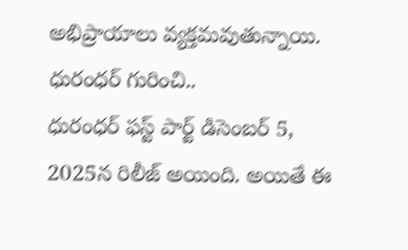అభిప్రాయాలు వ్యక్తమవుతున్నాయి.
ధురంధర్ గురించి..
ధురంధర్ ఫస్ట్ పార్ట్ డిసెంబర్ 5, 2025న రిలీజ్ అయింది. అయితే ఈ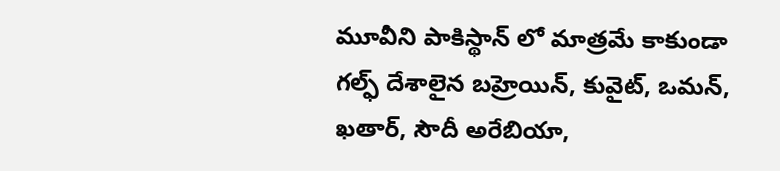మూవీని పాకిస్థాన్ లో మాత్రమే కాకుండా గల్ఫ్ దేశాలైన బహ్రెయిన్, కువైట్, ఒమన్, ఖతార్, సౌదీ అరేబియా,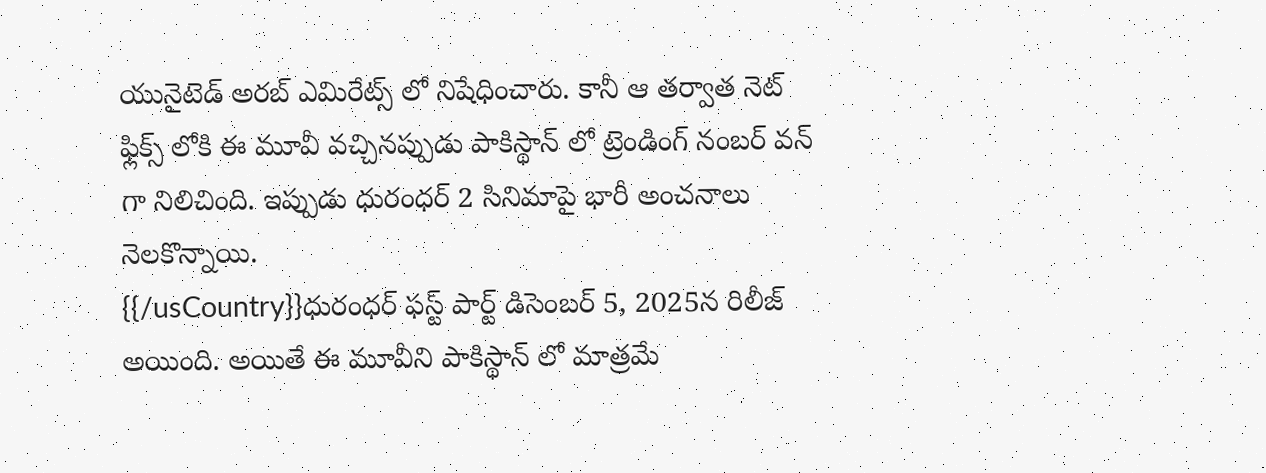యునైటెడ్ అరబ్ ఎమిరేట్స్ లో నిషేధించారు. కానీ ఆ తర్వాత నెట్ ఫ్లిక్స్ లోకి ఈ మూవీ వచ్చినప్పుడు పాకిస్థాన్ లో ట్రెండింగ్ నంబర్ వన్ గా నిలిచింది. ఇప్పుడు ధురంధర్ 2 సినిమాపై భారీ అంచనాలు నెలకొన్నాయి.
{{/usCountry}}ధురంధర్ ఫస్ట్ పార్ట్ డిసెంబర్ 5, 2025న రిలీజ్ అయింది. అయితే ఈ మూవీని పాకిస్థాన్ లో మాత్రమే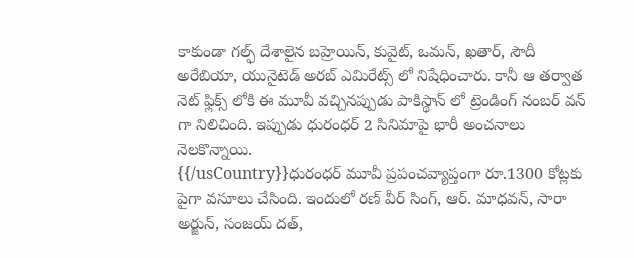కాకుండా గల్ఫ్ దేశాలైన బహ్రెయిన్, కువైట్, ఒమన్, ఖతార్, సౌదీ అరేబియా, యునైటెడ్ అరబ్ ఎమిరేట్స్ లో నిషేధించారు. కానీ ఆ తర్వాత నెట్ ఫ్లిక్స్ లోకి ఈ మూవీ వచ్చినప్పుడు పాకిస్థాన్ లో ట్రెండింగ్ నంబర్ వన్ గా నిలిచింది. ఇప్పుడు ధురంధర్ 2 సినిమాపై భారీ అంచనాలు నెలకొన్నాయి.
{{/usCountry}}ధురంధర్ మూవీ ప్రపంచవ్యాప్తంగా రూ.1300 కోట్లకు పైగా వసూలు చేసింది. ఇందులో రణ్ వీర్ సింగ్, ఆర్. మాధవన్, సారా అర్జున్, సంజయ్ దత్,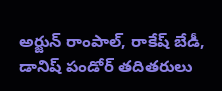అర్జున్ రాంపాల్, రాకేష్ బేడీ, డానిష్ పండోర్ తదితరులు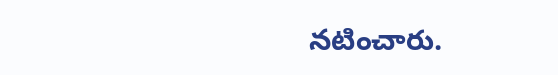నటించారు.